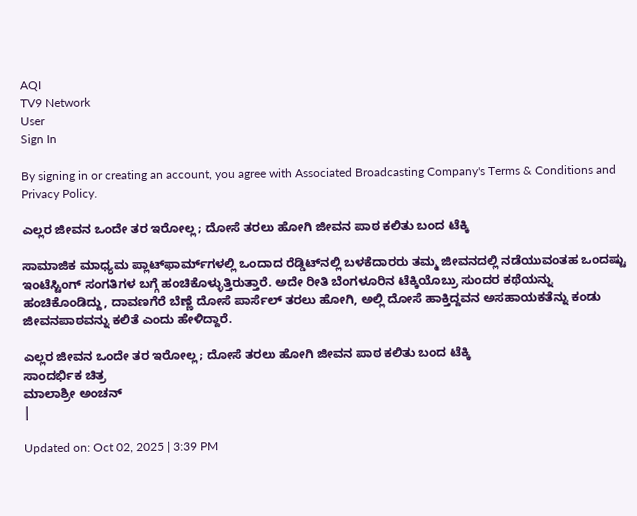AQI
TV9 Network
User
Sign In

By signing in or creating an account, you agree with Associated Broadcasting Company's Terms & Conditions and Privacy Policy.

ಎಲ್ಲರ ಜೀವನ ಒಂದೇ ತರ ಇರೋಲ್ಲ; ದೋಸೆ ತರಲು ಹೋಗಿ ಜೀವನ ಪಾಠ ಕಲಿತು ಬಂದ ಟೆಕ್ಕಿ

ಸಾಮಾಜಿಕ ಮಾಧ್ಯಮ ಪ್ಲಾಟ್‌ಫಾರ್ಮ್‌ಗಳಲ್ಲಿ ಒಂದಾದ ರೆಡ್ಡಿಟ್‌ನಲ್ಲಿ ಬಳಕೆದಾರರು ತಮ್ಮ ಜೀವನದಲ್ಲಿ ನಡೆಯುವಂತಹ ಒಂದಷ್ಟು ಇಂಟೆಸ್ಟಿಂಗ್‌ ಸಂಗತಿಗಳ ಬಗ್ಗೆ ಹಂಚಿಕೊಳ್ಳುತ್ತಿರುತ್ತಾರೆ. ಅದೇ ರೀತಿ ಬೆಂಗಳೂರಿನ ಟೆಕ್ಕಿಯೊಬ್ರು ಸುಂದರ ಕಥೆಯನ್ನು ಹಂಚಿಕೊಂಡಿದ್ದು, ದಾವಣಗೆರೆ ಬೆಣ್ಣೆ ದೋಸೆ ಪಾರ್ಸೆಲ್‌ ತರಲು ಹೋಗಿ, ಅಲ್ಲಿ ದೋಸೆ ಹಾಕ್ತಿದ್ದವನ ಅಸಹಾಯಕತೆನ್ನು ಕಂಡು ಜೀವನಪಾಠವನ್ನು ಕಲಿತೆ ಎಂದು ಹೇಳಿದ್ದಾರೆ.

ಎಲ್ಲರ ಜೀವನ ಒಂದೇ ತರ ಇರೋಲ್ಲ; ದೋಸೆ ತರಲು ಹೋಗಿ ಜೀವನ ಪಾಠ ಕಲಿತು ಬಂದ ಟೆಕ್ಕಿ
ಸಾಂದರ್ಭಿಕ ಚಿತ್ರ
ಮಾಲಾಶ್ರೀ ಅಂಚನ್
|

Updated on: Oct 02, 2025 | 3:39 PM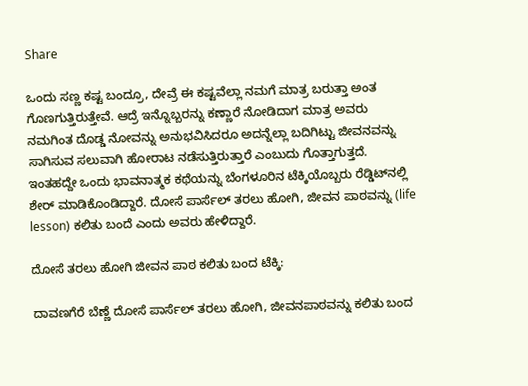Share

ಒಂದು ಸಣ್ಣ ಕಷ್ಟ ಬಂದ್ರೂ, ದೇವ್ರೆ ಈ ಕಷ್ಟವೆಲ್ಲಾ ನಮಗೆ ಮಾತ್ರ ಬರುತ್ತಾ ಅಂತ ಗೊಣಗುತ್ತಿರುತ್ತೇವೆ. ಆದ್ರೆ ಇನ್ನೊಬ್ಬರನ್ನು ಕಣ್ಣಾರೆ ನೋಡಿದಾಗ ಮಾತ್ರ ಅವರು ನಮಗಿಂತ ದೊಡ್ಡ ನೋವನ್ನು ಅನುಭವಿಸಿದರೂ ಅದನ್ನೆಲ್ಲಾ ಬದಿಗಿಟ್ಟು ಜೀವನವನ್ನು ಸಾಗಿಸುವ ಸಲುವಾಗಿ ಹೋರಾಟ ನಡೆಸುತ್ತಿರುತ್ತಾರೆ ಎಂಬುದು ಗೊತ್ತಾಗುತ್ತದೆ. ಇಂತಹದ್ದೇ ಒಂದು ಭಾವನಾತ್ಮಕ ಕಥೆಯನ್ನು ಬೆಂಗಳೂರಿನ ಟೆಕ್ಕಿಯೊಬ್ಬರು ರೆಡ್ಡಿಟ್‌ನಲ್ಲಿ ಶೇರ್‌ ಮಾಡಿಕೊಂಡಿದ್ದಾರೆ. ದೋಸೆ ಪಾರ್ಸೆಲ್‌ ತರಲು ಹೋಗಿ, ಜೀವನ ಪಾಠವನ್ನು (life lesson) ಕಲಿತು ಬಂದೆ ಎಂದು ಅವರು ಹೇಳಿದ್ದಾರೆ.

ದೋಸೆ ತರಲು ಹೋಗಿ ಜೀವನ ಪಾಠ ಕಲಿತು ಬಂದ ಟೆಕ್ಕಿ:

ದಾವಣಗೆರೆ ಬೆಣ್ಣೆ ದೋಸೆ ಪಾರ್ಸೆಲ್‌ ತರಲು ಹೋಗಿ, ಜೀವನಪಾಠವನ್ನು ಕಲಿತು ಬಂದ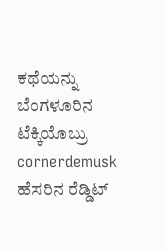ಕಥೆಯನ್ನು ಬೆಂಗಳೂರಿನ ಟೆಕ್ಕಿಯೊಬ್ರು cornerdemusk ಹೆಸರಿನ ರೆಡ್ಡಿಟ್‌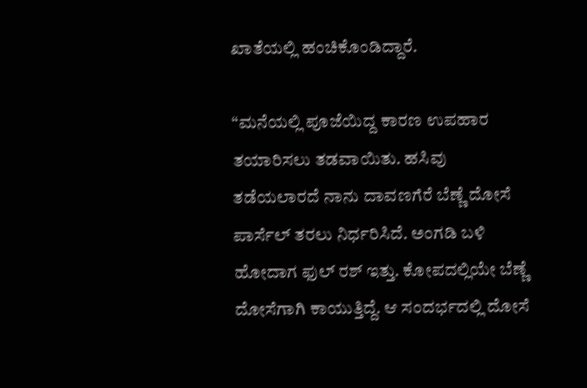ಖಾತೆಯಲ್ಲಿ ಹಂಚಿಕೊಂಡಿದ್ದಾರೆ.

“ಮನೆಯಲ್ಲಿ ಪೂಜೆಯಿದ್ದ ಕಾರಣ ಉಪಹಾರ ತಯಾರಿಸಲು ತಡವಾಯಿತು. ಹಸಿವು ತಡೆಯಲಾರದೆ ನಾನು ದಾವಣಗೆರೆ ಬೆಣ್ಣೆ ದೋಸೆ ಪಾರ್ಸೆಲ್‌ ತರಲು ನಿರ್ಧರಿಸಿದೆ. ಅಂಗಡಿ ಬಳಿ ಹೋದಾಗ ಫುಲ್‌ ರಶ್‌ ಇತ್ತು. ಕೋಪದಲ್ಲಿಯೇ ಬೆಣ್ಣೆ ದೋಸೆಗಾಗಿ ಕಾಯುತ್ತಿದ್ದೆ. ಆ ಸಂದರ್ಭದಲ್ಲಿ ದೋಸೆ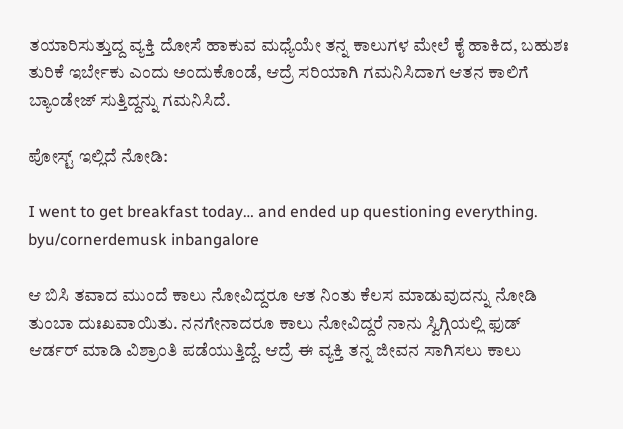ತಯಾರಿಸುತ್ತುದ್ದ ವ್ಯಕ್ತಿ ದೋಸೆ ಹಾಕುವ ಮಧ್ಯೆಯೇ ತನ್ನ ಕಾಲುಗಳ ಮೇಲೆ ಕೈ ಹಾಕಿದ, ಬಹುಶಃ ತುರಿಕೆ ಇರ್ಬೇಕು ಎಂದು ಅಂದುಕೊಂಡೆ, ಆದ್ರೆ ಸರಿಯಾಗಿ ಗಮನಿಸಿದಾಗ ಆತನ ಕಾಲಿಗೆ ಬ್ಯಾಂಡೇಜ್‌ ಸುತ್ತಿದ್ದನ್ನು ಗಮನಿಸಿದೆ.

ಪೋಸ್ಟ್ ಇಲ್ಲಿದೆ ನೋಡಿ:

I went to get breakfast today… and ended up questioning everything. byu/cornerdemusk inbangalore

ಆ ಬಿಸಿ ತವಾದ ಮುಂದೆ ಕಾಲು ನೋವಿದ್ದರೂ ಆತ ನಿಂತು ಕೆಲಸ ಮಾಡುವುದನ್ನು ನೋಡಿ ತುಂಬಾ ದುಃಖವಾಯಿತು. ನನಗೇನಾದರೂ ಕಾಲು ನೋವಿದ್ದರೆ ನಾನು ಸ್ವಿಗ್ಗಿಯಲ್ಲಿ ಫುಡ್‌ ಆರ್ಡರ್‌ ಮಾಡಿ ವಿಶ್ರಾಂತಿ ಪಡೆಯುತ್ತಿದ್ದೆ. ಆದ್ರೆ ಈ ವ್ಯಕ್ತಿ ತನ್ನ ಜೀವನ ಸಾಗಿಸಲು ಕಾಲು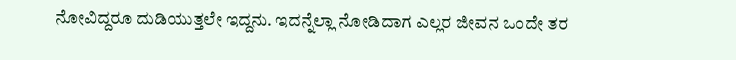ನೋವಿದ್ದರೂ ದುಡಿಯುತ್ತಲೇ ಇದ್ದನು. ಇದನ್ನೆಲ್ಲಾ ನೋಡಿದಾಗ ಎಲ್ಲರ ಜೀವನ ಒಂದೇ ತರ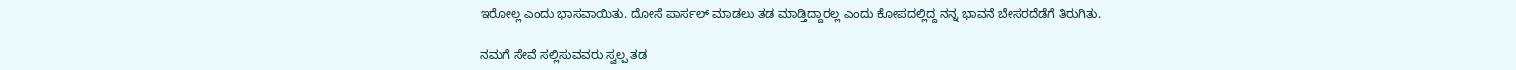ಇರೋಲ್ಲ ಎಂದು ಭಾಸವಾಯಿತು. ದೋಸೆ ಪಾರ್ಸಲ್‌ ಮಾಡಲು ತಡ ಮಾಡ್ತಿದ್ದಾರಲ್ಲ ಎಂದು ಕೋಪದಲ್ಲಿದ್ದ ನನ್ನ ಭಾವನೆ ಬೇಸರದೆಡೆಗೆ ತಿರುಗಿತು.

ನಮಗೆ ಸೇವೆ ಸಲ್ಲಿಸುವವರು ಸ್ವಲ್ಪ ತಡ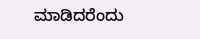ಮಾಡಿದರೆಂದು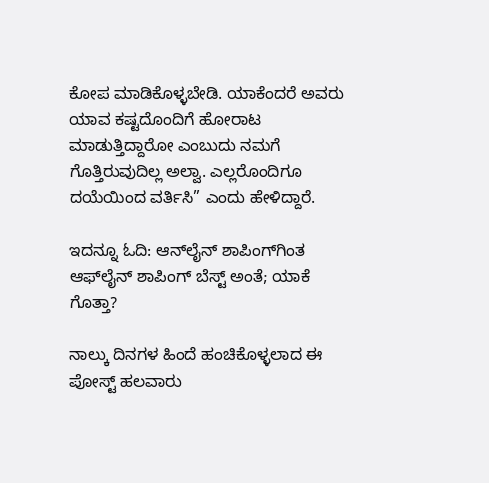ಕೋಪ ಮಾಡಿಕೊಳ್ಳಬೇಡಿ. ಯಾಕೆಂದರೆ ಅವರು ಯಾವ ಕಷ್ಟದೊಂದಿಗೆ ಹೋರಾಟ ಮಾಡುತ್ತಿದ್ದಾರೋ ಎಂಬುದು ನಮಗೆ ಗೊತ್ತಿರುವುದಿಲ್ಲ ಅಲ್ವಾ. ಎಲ್ಲರೊಂದಿಗೂ ದಯೆಯಿಂದ ವರ್ತಿಸಿ” ಎಂದು ಹೇಳಿದ್ದಾರೆ.

ಇದನ್ನೂ ಓದಿ: ಆನ್‌ಲೈನ್‌ ಶಾಪಿಂಗ್‌ಗಿಂತ ಆಫ್‌ಲೈನ್‌ ಶಾಪಿಂಗ್‌ ಬೆಸ್ಟ್‌ ಅಂತೆ; ಯಾಕೆ ಗೊತ್ತಾ?

ನಾಲ್ಕು ದಿನಗಳ ಹಿಂದೆ ಹಂಚಿಕೊಳ್ಳಲಾದ ಈ ಪೋಸ್ಟ್‌ ಹಲವಾರು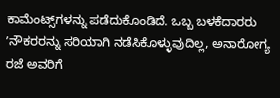ಕಾಮೆಂಟ್ಸ್‌ಗಳನ್ನು ಪಡೆದುಕೊಂಡಿದೆ. ಒಬ್ಬ ಬಳಕೆದಾರರು ʼನೌಕರರನ್ನು ಸರಿಯಾಗಿ ನಡೆಸಿಕೊಳ್ಳುವುದಿಲ್ಲ, ಅನಾರೋಗ್ಯ ರಜೆ ಅವರಿಗೆ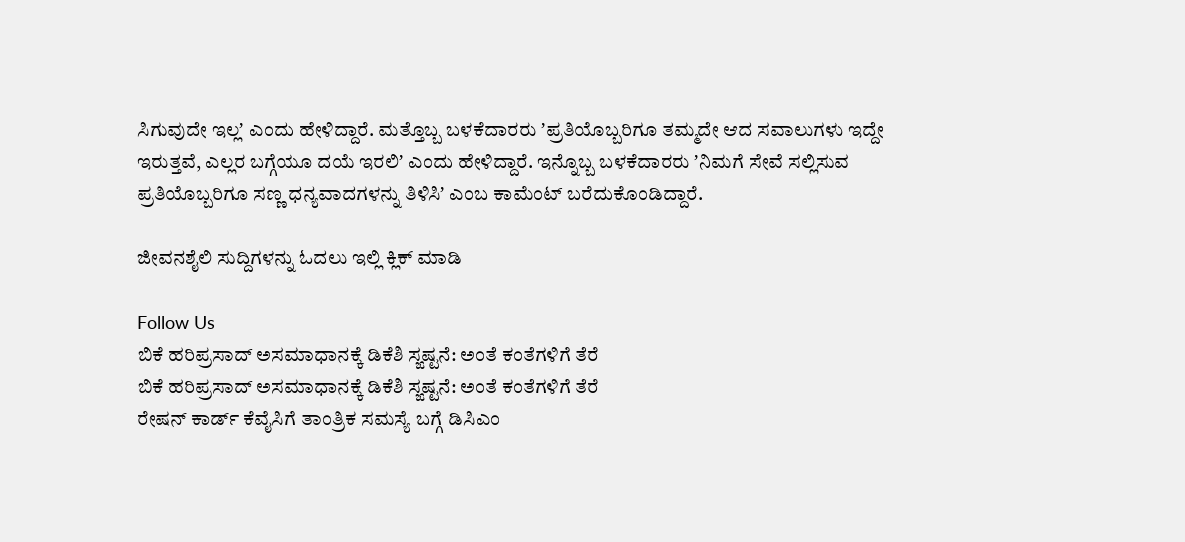ಸಿಗುವುದೇ ಇಲ್ಲʼ ಎಂದು ಹೇಳಿದ್ದಾರೆ. ಮತ್ತೊಬ್ಬ ಬಳಕೆದಾರರು ʼಪ್ರತಿಯೊಬ್ಬರಿಗೂ ತಮ್ಮದೇ ಆದ ಸವಾಲುಗಳು ಇದ್ದೇ ಇರುತ್ತವೆ, ಎಲ್ಲರ ಬಗ್ಗೆಯೂ ದಯೆ ಇರಲಿʼ ಎಂದು ಹೇಳಿದ್ದಾರೆ. ಇನ್ನೊಬ್ಬ ಬಳಕೆದಾರರು ʼನಿಮಗೆ ಸೇವೆ ಸಲ್ಲಿಸುವ ಪ್ರತಿಯೊಬ್ಬರಿಗೂ ಸಣ್ಣ ಧನ್ಯವಾದಗಳನ್ನು ತಿಳಿಸಿʼ ಎಂಬ ಕಾಮೆಂಟ್‌ ಬರೆದುಕೊಂಡಿದ್ದಾರೆ.

ಜೀವನಶೈಲಿ ಸುದ್ದಿಗಳನ್ನು ಓದಲು ಇಲ್ಲಿ ಕ್ಲಿಕ್ ಮಾಡಿ

Follow Us
ಬಿಕೆ ಹರಿಪ್ರಸಾದ್ ಅಸಮಾಧಾನಕ್ಕೆ ಡಿಕೆಶಿ ಸ್ಙಷ್ಟನೆ: ಅಂತೆ ಕಂತೆಗಳಿಗೆ ತೆರೆ
ಬಿಕೆ ಹರಿಪ್ರಸಾದ್ ಅಸಮಾಧಾನಕ್ಕೆ ಡಿಕೆಶಿ ಸ್ಙಷ್ಟನೆ: ಅಂತೆ ಕಂತೆಗಳಿಗೆ ತೆರೆ
ರೇಷನ್ ಕಾರ್ಡ್ ಕೆವೈಸಿಗೆ ತಾಂತ್ರಿಕ ಸಮಸ್ಯೆ ಬಗ್ಗೆ ಡಿಸಿಎಂ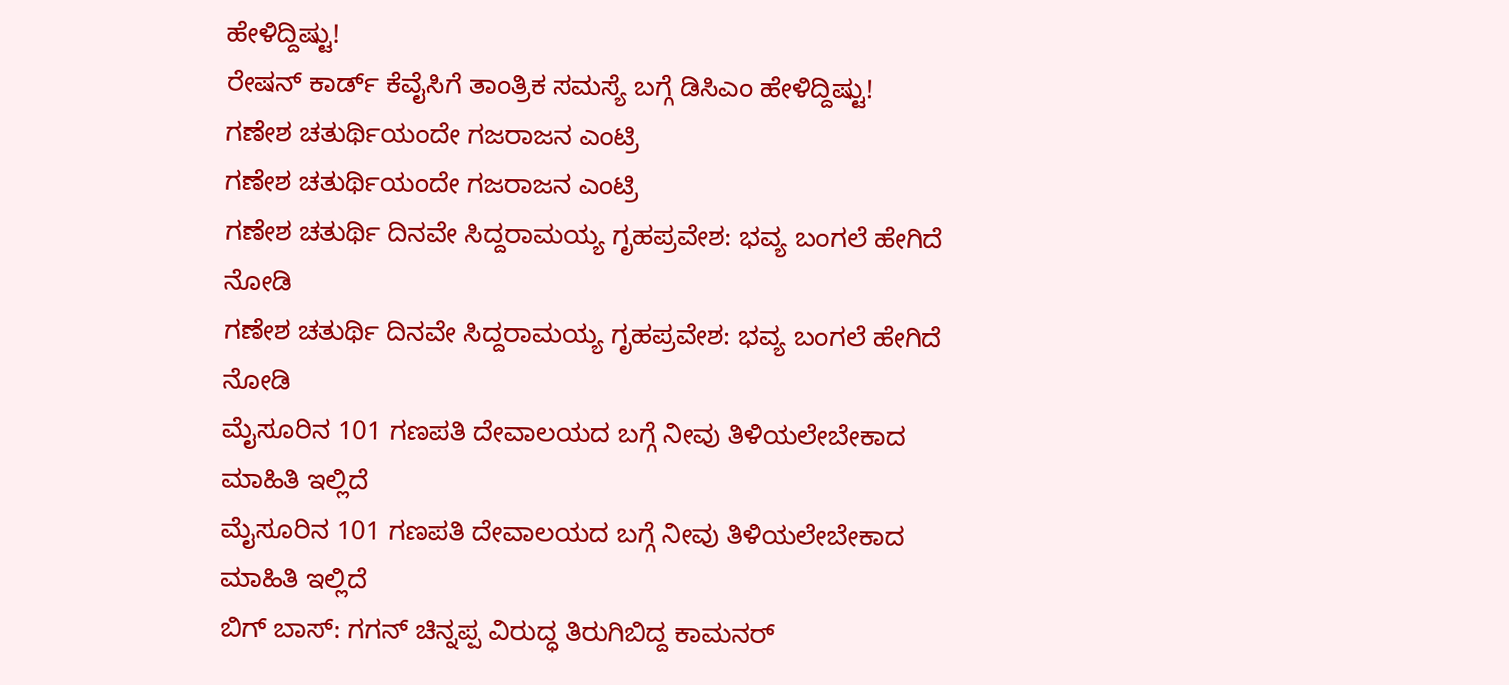ಹೇಳಿದ್ದಿಷ್ಟು!
ರೇಷನ್ ಕಾರ್ಡ್ ಕೆವೈಸಿಗೆ ತಾಂತ್ರಿಕ ಸಮಸ್ಯೆ ಬಗ್ಗೆ ಡಿಸಿಎಂ ಹೇಳಿದ್ದಿಷ್ಟು!
ಗಣೇಶ ಚತುರ್ಥಿಯಂದೇ ಗಜರಾಜನ ಎಂಟ್ರಿ
ಗಣೇಶ ಚತುರ್ಥಿಯಂದೇ ಗಜರಾಜನ ಎಂಟ್ರಿ
ಗಣೇಶ ಚತುರ್ಥಿ ದಿನವೇ ಸಿದ್ದರಾಮಯ್ಯ ಗೃಹಪ್ರವೇಶ: ಭವ್ಯ ಬಂಗಲೆ ಹೇಗಿದೆ ನೋಡಿ
ಗಣೇಶ ಚತುರ್ಥಿ ದಿನವೇ ಸಿದ್ದರಾಮಯ್ಯ ಗೃಹಪ್ರವೇಶ: ಭವ್ಯ ಬಂಗಲೆ ಹೇಗಿದೆ ನೋಡಿ
ಮೈಸೂರಿನ 101 ಗಣಪತಿ ದೇವಾಲಯದ ಬಗ್ಗೆ ನೀವು ತಿಳಿಯಲೇಬೇಕಾದ ಮಾಹಿತಿ ಇಲ್ಲಿದೆ
ಮೈಸೂರಿನ 101 ಗಣಪತಿ ದೇವಾಲಯದ ಬಗ್ಗೆ ನೀವು ತಿಳಿಯಲೇಬೇಕಾದ ಮಾಹಿತಿ ಇಲ್ಲಿದೆ
ಬಿಗ್ ಬಾಸ್: ಗಗನ್ ಚಿನ್ನಪ್ಪ ವಿರುದ್ಧ ತಿರುಗಿಬಿದ್ದ ಕಾಮನರ್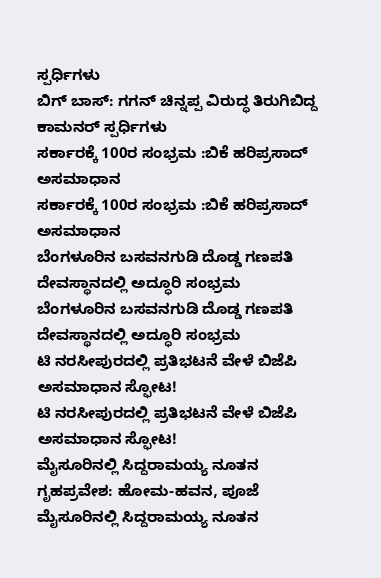ಸ್ಪರ್ಧಿಗಳು
ಬಿಗ್ ಬಾಸ್: ಗಗನ್ ಚಿನ್ನಪ್ಪ ವಿರುದ್ಧ ತಿರುಗಿಬಿದ್ದ ಕಾಮನರ್ ಸ್ಪರ್ಧಿಗಳು
ಸರ್ಕಾರಕ್ಕೆ 100ರ ಸಂಭ್ರಮ :ಬಿಕೆ ಹರಿಪ್ರಸಾದ್ ಅಸಮಾಧಾನ
ಸರ್ಕಾರಕ್ಕೆ 100ರ ಸಂಭ್ರಮ :ಬಿಕೆ ಹರಿಪ್ರಸಾದ್ ಅಸಮಾಧಾನ
ಬೆಂಗಳೂರಿನ ಬಸವನಗುಡಿ ದೊಡ್ಡ ಗಣಪತಿ ದೇವಸ್ಥಾನದಲ್ಲಿ ಅದ್ಧೂರಿ ಸಂಭ್ರಮ
ಬೆಂಗಳೂರಿನ ಬಸವನಗುಡಿ ದೊಡ್ಡ ಗಣಪತಿ ದೇವಸ್ಥಾನದಲ್ಲಿ ಅದ್ಧೂರಿ ಸಂಭ್ರಮ
ಟಿ ನರಸೀಪುರದಲ್ಲಿ ಪ್ರತಿಭಟನೆ ವೇಳೆ ಬಿಜೆಪಿ ಅಸಮಾಧಾನ ಸ್ಫೋಟ!
ಟಿ ನರಸೀಪುರದಲ್ಲಿ ಪ್ರತಿಭಟನೆ ವೇಳೆ ಬಿಜೆಪಿ ಅಸಮಾಧಾನ ಸ್ಫೋಟ!
ಮೈಸೂರಿನಲ್ಲಿ ಸಿದ್ದರಾಮಯ್ಯ ನೂತನ ಗೃಹಪ್ರವೇಶ: ಹೋಮ-ಹವನ, ಪೂಜೆ
ಮೈಸೂರಿನಲ್ಲಿ ಸಿದ್ದರಾಮಯ್ಯ ನೂತನ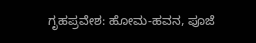ಗೃಹಪ್ರವೇಶ: ಹೋಮ-ಹವನ, ಪೂಜೆ